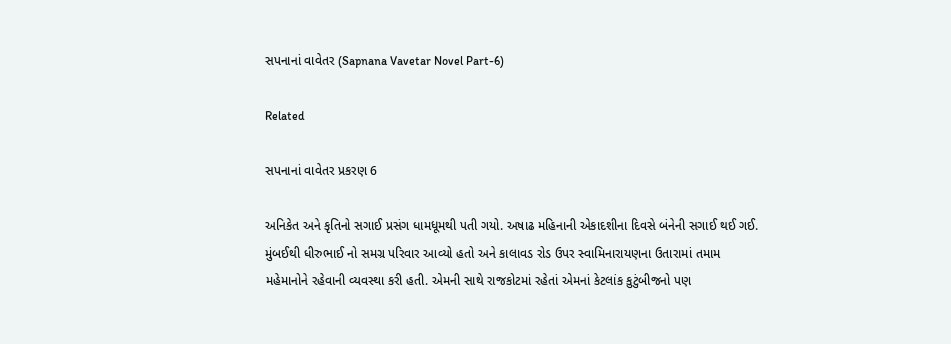સપનાનાં વાવેતર (Sapnana Vavetar Novel Part-6)

Related

સપનાનાં વાવેતર પ્રકરણ 6

અનિકેત અને કૃતિનો સગાઈ પ્રસંગ ધામધૂમથી પતી ગયો. અષાઢ મહિનાની એકાદશીના દિવસે બંનેની સગાઈ થઈ ગઈ. મુંબઈથી ધીરુભાઈ નો સમગ્ર પરિવાર આવ્યો હતો અને કાલાવડ રોડ ઉપર સ્વામિનારાયણના ઉતારામાં તમામ મહેમાનોને રહેવાની વ્યવસ્થા કરી હતી. એમની સાથે રાજકોટમાં રહેતાં એમનાં કેટલાંક કુટુંબીજનો પણ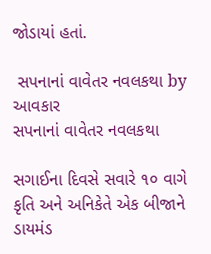જોડાયાં હતાં.

 સપનાનાં વાવેતર નવલકથા by આવકાર
સપનાનાં વાવેતર નવલકથા

સગાઈના દિવસે સવારે ૧૦ વાગે કૃતિ અને અનિકેતે એક બીજાને ડાયમંડ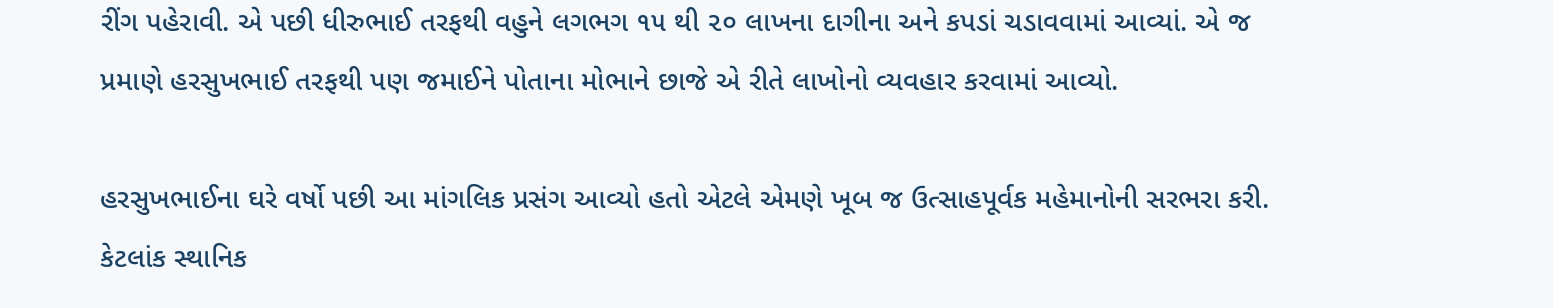રીંગ પહેરાવી. એ પછી ધીરુભાઈ તરફથી વહુને લગભગ ૧૫ થી ૨૦ લાખના દાગીના અને કપડાં ચડાવવામાં આવ્યાં. એ જ પ્રમાણે હરસુખભાઈ તરફથી પણ જમાઈને પોતાના મોભાને છાજે એ રીતે લાખોનો વ્યવહાર કરવામાં આવ્યો.

હરસુખભાઈના ઘરે વર્ષો પછી આ માંગલિક પ્રસંગ આવ્યો હતો એટલે એમણે ખૂબ જ ઉત્સાહપૂર્વક મહેમાનોની સરભરા કરી. કેટલાંક સ્થાનિક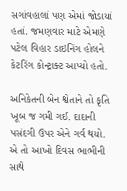સગાંવહાલાં પણ એમાં જોડાયાં હતાં. જમણવાર માટે એમણે પટેલ વિહાર ડાઇનિંગ હોલને કેટરિંગ કોન્ટ્રાક્ટ આપ્યો હતો.

અનિકેતની બેન શ્વેતાને તો કૃતિ ખૂબ જ ગમી ગઈ. દાદાની પસંદગી ઉપર એને ગર્વ થયો. એ તો આખો દિવસ ભાભીની સાથે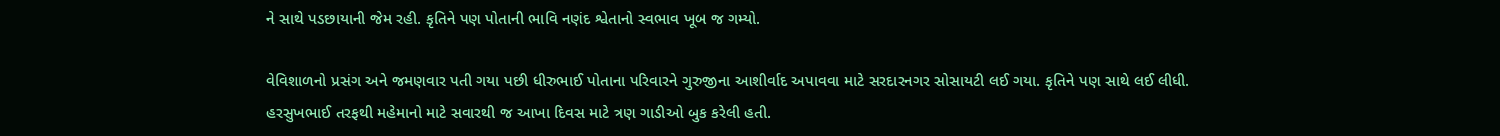ને સાથે પડછાયાની જેમ રહી. કૃતિને પણ પોતાની ભાવિ નણંદ શ્વેતાનો સ્વભાવ ખૂબ જ ગમ્યો.

વેવિશાળનો પ્રસંગ અને જમણવાર પતી ગયા પછી ધીરુભાઈ પોતાના પરિવારને ગુરુજીના આશીર્વાદ અપાવવા માટે સરદારનગર સોસાયટી લઈ ગયા. કૃતિને પણ સાથે લઈ લીધી. હરસુખભાઈ તરફથી મહેમાનો માટે સવારથી જ આખા દિવસ માટે ત્રણ ગાડીઓ બુક કરેલી હતી.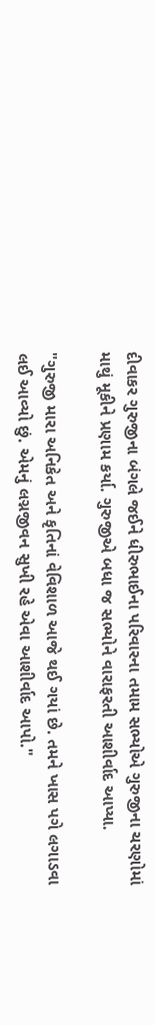દીવાકર ગુરુજીના બંગલે જઈને ધીરુભાઈના પરિવારના તમામ સભ્યોએ ગુરુજીના ચરણોમાં માથું મૂકીને પ્રણામ કર્યા. ગુરુજીએ બધા જ સભ્યોને વારાફરતી આશીર્વાદ આપ્યા.

"ગુરુજી મારા અનિકેત અને કૃતિનાં વેવિશાળ આજે થઈ ગયાં છે. તમને ખાસ પગે લગાડવા લઈ આવ્યો છું. એમનું લગ્નજીવન સુખી રહે એવા આશીર્વાદ આપો."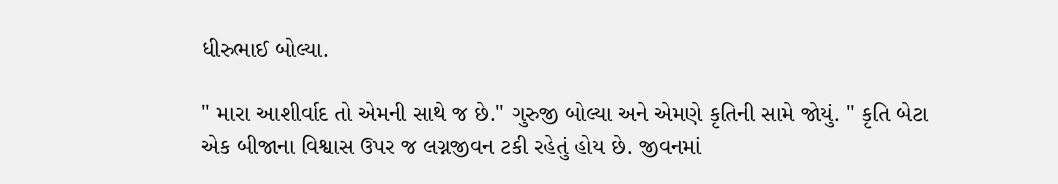ધીરુભાઈ બોલ્યા.

" મારા આશીર્વાદ તો એમની સાથે જ છે." ગુરુજી બોલ્યા અને એમણે કૃતિની સામે જોયું. " કૃતિ બેટા એક બીજાના વિશ્વાસ ઉપર જ લગ્નજીવન ટકી રહેતું હોય છે. જીવનમાં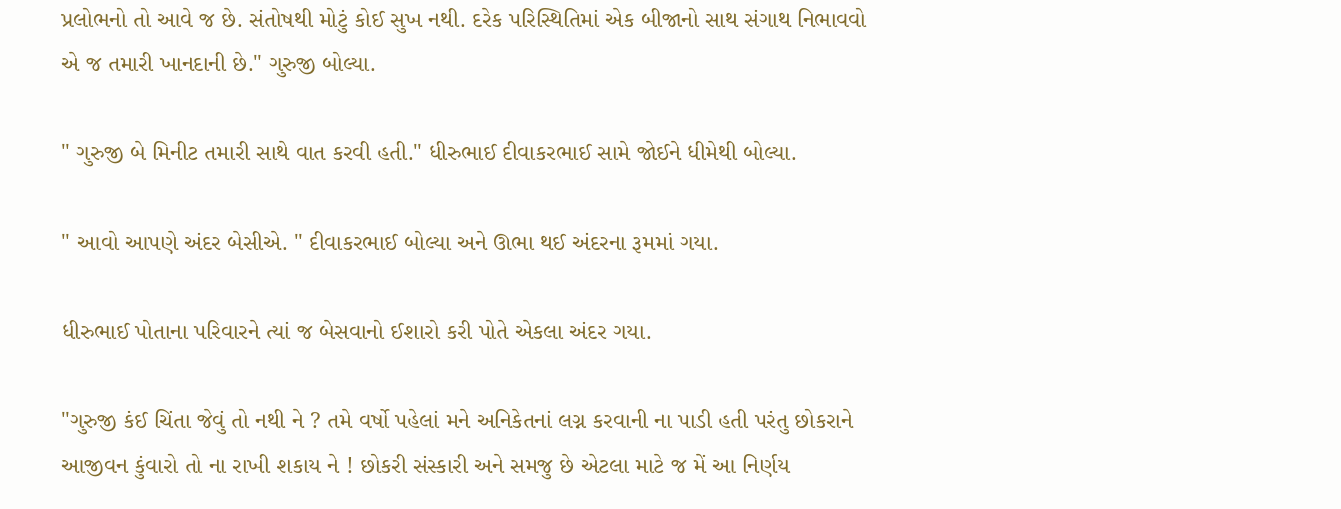પ્રલોભનો તો આવે જ છે. સંતોષથી મોટું કોઈ સુખ નથી. દરેક પરિસ્થિતિમાં એક બીજાનો સાથ સંગાથ નિભાવવો એ જ તમારી ખાનદાની છે." ગુરુજી બોલ્યા.

" ગુરુજી બે મિનીટ તમારી સાથે વાત કરવી હતી." ધીરુભાઈ દીવાકરભાઈ સામે જોઈને ધીમેથી બોલ્યા.

" આવો આપણે અંદર બેસીએ. " દીવાકરભાઈ બોલ્યા અને ઊભા થઈ અંદરના રૂમમાં ગયા.

ધીરુભાઈ પોતાના પરિવારને ત્યાં જ બેસવાનો ઈશારો કરી પોતે એકલા અંદર ગયા.

"ગુરુજી કંઈ ચિંતા જેવું તો નથી ને ? તમે વર્ષો પહેલાં મને અનિકેતનાં લગ્ન કરવાની ના પાડી હતી પરંતુ છોકરાને આજીવન કુંવારો તો ના રાખી શકાય ને ! છોકરી સંસ્કારી અને સમજુ છે એટલા માટે જ મેં આ નિર્ણય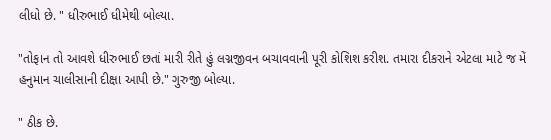લીધો છે. " ધીરુભાઈ ધીમેથી બોલ્યા.

"તોફાન તો આવશે ધીરુભાઈ છતાં મારી રીતે હું લગ્નજીવન બચાવવાની પૂરી કોશિશ કરીશ. તમારા દીકરાને એટલા માટે જ મેં હનુમાન ચાલીસાની દીક્ષા આપી છે." ગુરુજી બોલ્યા.

" ઠીક છે.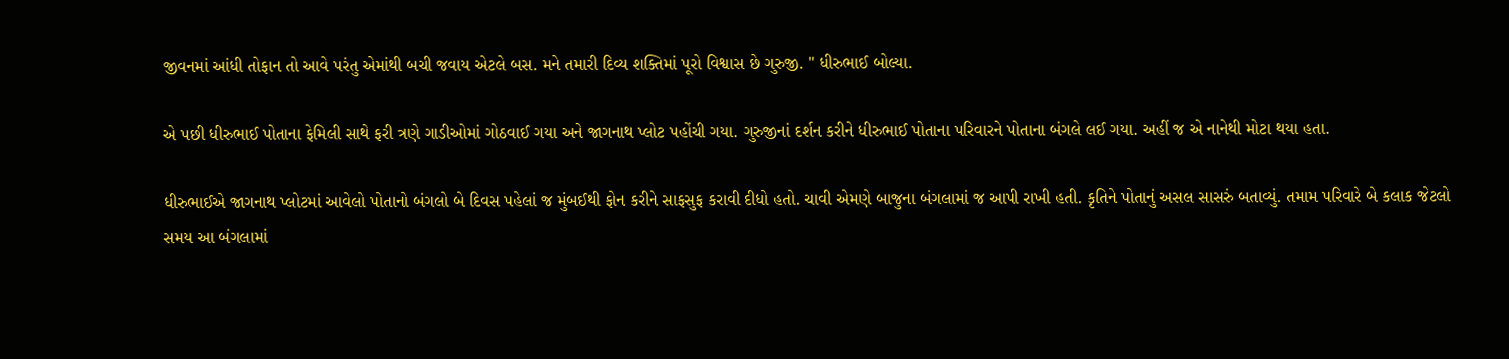જીવનમાં આંધી તોફાન તો આવે પરંતુ એમાંથી બચી જવાય એટલે બસ. મને તમારી દિવ્ય શક્તિમાં પૂરો વિશ્વાસ છે ગુરુજી. " ધીરુભાઈ બોલ્યા.

એ પછી ધીરુભાઈ પોતાના ફેમિલી સાથે ફરી ત્રણે ગાડીઓમાં ગોઠવાઈ ગયા અને જાગનાથ પ્લોટ પહોંચી ગયા. ગુરુજીનાં દર્શન કરીને ધીરુભાઈ પોતાના પરિવારને પોતાના બંગલે લઈ ગયા. અહીં જ એ નાનેથી મોટા થયા હતા.

ધીરુભાઈએ જાગનાથ પ્લોટમાં આવેલો પોતાનો બંગલો બે દિવસ પહેલાં જ મુંબઈથી ફોન કરીને સાફસુફ કરાવી દીધો હતો. ચાવી એમણે બાજુના બંગલામાં જ આપી રાખી હતી. કૃતિને પોતાનું અસલ સાસરું બતાવ્યું. તમામ પરિવારે બે કલાક જેટલો સમય આ બંગલામાં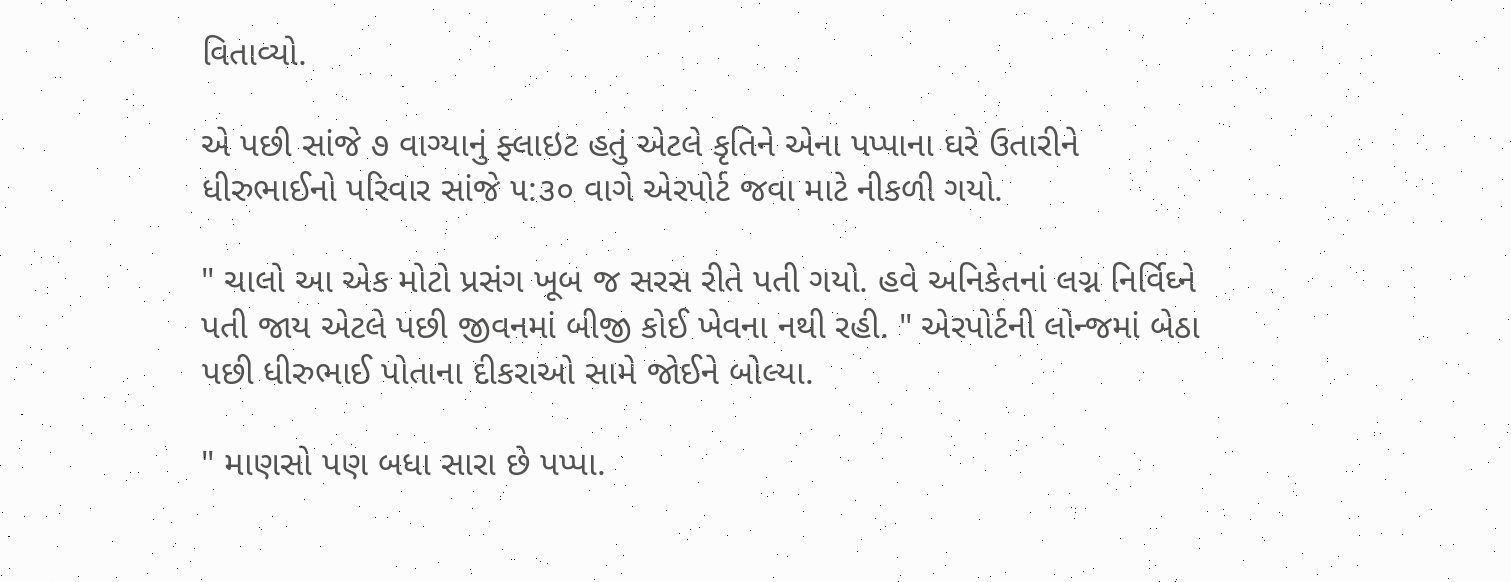વિતાવ્યો.

એ પછી સાંજે ૭ વાગ્યાનું ફ્લાઇટ હતું એટલે કૃતિને એના પપ્પાના ઘરે ઉતારીને ધીરુભાઈનો પરિવાર સાંજે ૫:૩૦ વાગે એરપોર્ટ જવા માટે નીકળી ગયો.

" ચાલો આ એક મોટો પ્રસંગ ખૂબ જ સરસ રીતે પતી ગયો. હવે અનિકેતનાં લગ્ન નિર્વિઘ્ને પતી જાય એટલે પછી જીવનમાં બીજી કોઈ ખેવના નથી રહી. " એરપોર્ટની લોન્જમાં બેઠા પછી ધીરુભાઈ પોતાના દીકરાઓ સામે જોઈને બોલ્યા.

" માણસો પણ બધા સારા છે પપ્પા.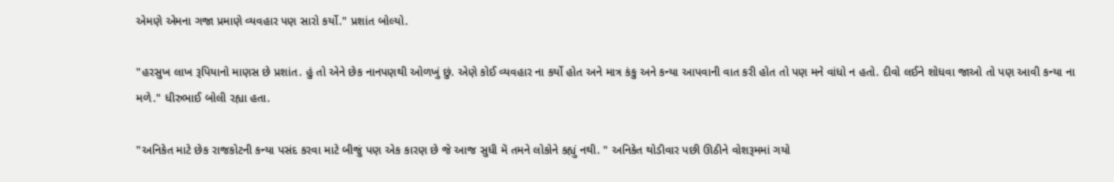એમણે એમના ગજા પ્રમાણે વ્યવહાર પણ સારો કર્યો." પ્રશાંત બોલ્યો.

"હરસુખ લાખ રૂપિયાનો માણસ છે પ્રશાંત. હું તો એને છેક નાનપણથી ઓળખું છું. એણે કોઈ વ્યવહાર ના કર્યો હોત અને માત્ર કંકુ અને કન્યા આપવાની વાત કરી હોત તો પણ મને વાંધો ન હતો. દીવો લઈને શોધવા જાઓ તો પણ આવી કન્યા ના મળે." ધીરુભાઈ બોલી રહ્યા હતા.

"અનિકેત માટે છેક રાજકોટની કન્યા પસંદ કરવા માટે બીજું પણ એક કારણ છે જે આજ સુધી મેં તમને લોકોને કહ્યું નથી. " અનિકેત થોડીવાર પછી ઊઠીને વોશરૂમમાં ગયો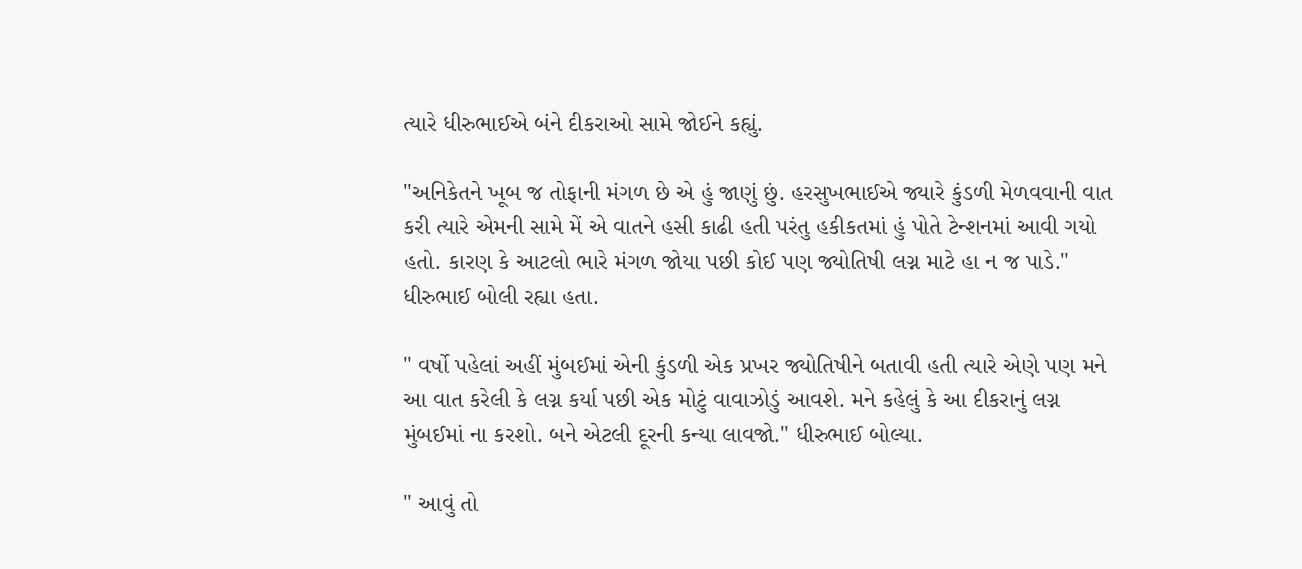ત્યારે ધીરુભાઈએ બંને દીકરાઓ સામે જોઈને કહ્યું.

"અનિકેતને ખૂબ જ તોફાની મંગળ છે એ હું જાણું છું. હરસુખભાઈએ જ્યારે કુંડળી મેળવવાની વાત કરી ત્યારે એમની સામે મેં એ વાતને હસી કાઢી હતી પરંતુ હકીકતમાં હું પોતે ટેન્શનમાં આવી ગયો હતો. કારણ કે આટલો ભારે મંગળ જોયા પછી કોઈ પણ જ્યોતિષી લગ્ન માટે હા ન જ પાડે." ધીરુભાઈ બોલી રહ્યા હતા.

" વર્ષો પહેલાં અહીં મુંબઈમાં એની કુંડળી એક પ્રખર જ્યોતિષીને બતાવી હતી ત્યારે એણે પણ મને આ વાત કરેલી કે લગ્ન કર્યા પછી એક મોટું વાવાઝોડું આવશે. મને કહેલું કે આ દીકરાનું લગ્ન મુંબઈમાં ના કરશો. બને એટલી દૂરની કન્યા લાવજો." ધીરુભાઈ બોલ્યા.

" આવું તો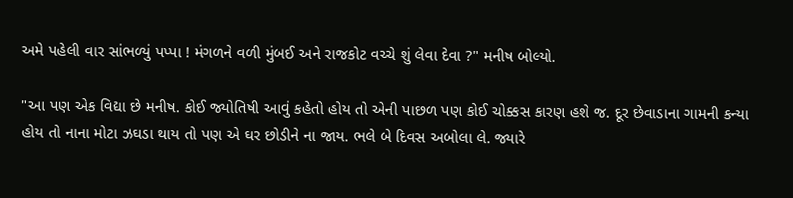અમે પહેલી વાર સાંભળ્યું પપ્પા ! મંગળને વળી મુંબઈ અને રાજકોટ વચ્ચે શું લેવા દેવા ?" મનીષ બોલ્યો.

"આ પણ એક વિદ્યા છે મનીષ. કોઈ જ્યોતિષી આવું કહેતો હોય તો એની પાછળ પણ કોઈ ચોક્કસ કારણ હશે જ. દૂર છેવાડાના ગામની કન્યા હોય તો નાના મોટા ઝઘડા થાય તો પણ એ ઘર છોડીને ના જાય. ભલે બે દિવસ અબોલા લે. જ્યારે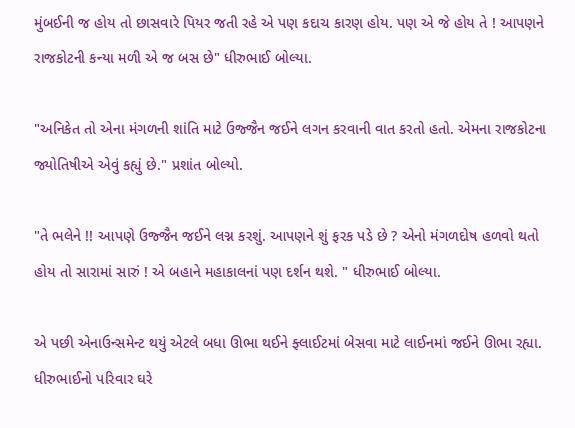મુંબઈની જ હોય તો છાસવારે પિયર જતી રહે એ પણ કદાચ કારણ હોય. પણ એ જે હોય તે ! આપણને રાજકોટની કન્યા મળી એ જ બસ છે" ધીરુભાઈ બોલ્યા.

"અનિકેત તો એના મંગળની શાંતિ માટે ઉજ્જૈન જઈને લગન કરવાની વાત કરતો હતો. એમના રાજકોટના જ્યોતિષીએ એવું કહ્યું છે." પ્રશાંત બોલ્યો.

"તે ભલેને !! આપણે ઉજ્જૈન જઈને લગ્ન કરશું. આપણને શું ફરક પડે છે ? એનો મંગળદોષ હળવો થતો હોય તો સારામાં સારું ! એ બહાને મહાકાલનાં પણ દર્શન થશે. " ધીરુભાઈ બોલ્યા.

એ પછી એનાઉન્સમેન્ટ થયું એટલે બધા ઊભા થઈને ફ્લાઈટમાં બેસવા માટે લાઈનમાં જઈને ઊભા રહ્યા. ધીરુભાઈનો પરિવાર ઘરે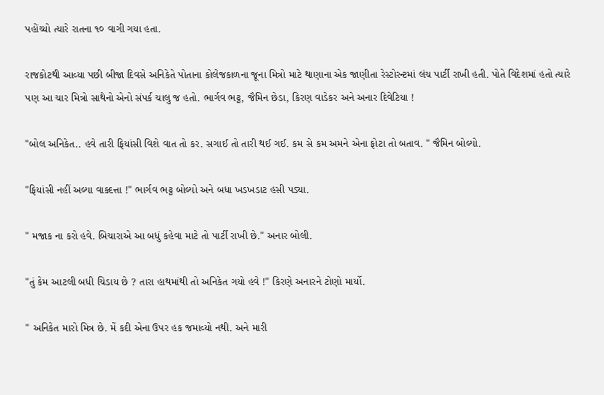પહોંચ્યો ત્યારે રાતના ૧૦ વાગી ગયા હતા.

રાજકોટથી આવ્યા પછી બીજા દિવસે અનિકેતે પોતાના કોલેજકાળના જૂના મિત્રો માટે થાણાના એક જાણીતા રેસ્ટોરન્ટમાં લંચ પાર્ટી રાખી હતી. પોતે વિદેશમાં હતો ત્યારે પણ આ ચાર મિત્રો સાથેનો એનો સંપર્ક ચાલુ જ હતો. ભાર્ગવ ભટ્ટ, જૈમિન છેડા, કિરણ વાડેકર અને અનાર દિવેટિયા !

"બોલ અનિકેત.. હવે તારી ફિયાંસી વિશે વાત તો કર. સગાઈ તો તારી થઈ ગઈ. કમ સે કમ અમને એના ફોટા તો બતાવ. " જૈમિન બોલ્યો.

"ફિયાંસી નહીં અલ્યા વાક્દત્તા !" ભાર્ગવ ભટ્ટ બોલ્યો અને બધા ખડખડાટ હસી પડ્યા.

" મજાક ના કરો હવે. બિચારાએ આ બધું કહેવા માટે તો પાર્ટી રાખી છે." અનાર બોલી.

"તું કેમ આટલી બધી ચિડાય છે ? તારા હાથમાંથી તો અનિકેત ગયો હવે !" કિરણે અનારને ટોણો માર્યો.

" અનિકેત મારો મિત્ર છે. મેં કદી એના ઉપર હક જમાવ્યો નથી. અને મારી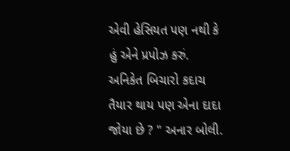એવી હેસિયત પણ નથી કે હું એને પ્રપોઝ કરું. અનિકેત બિચારો કદાચ તૈયાર થાય પણ એના દાદા જોયા છે ? " અનાર બોલી.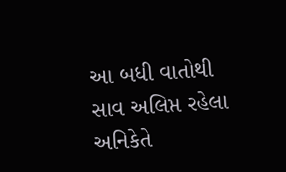આ બધી વાતોથી સાવ અલિપ્ત રહેલા અનિકેતે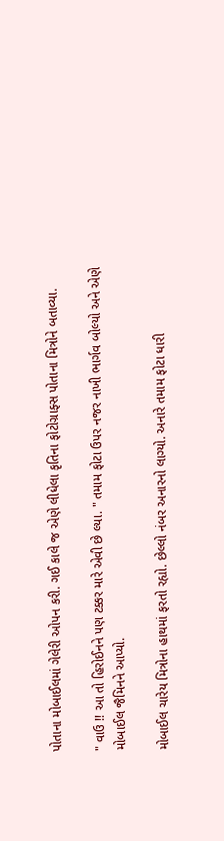પોતાના મોબાઈલમાં ગેલેરી ઓપન કરી. ગઈ કાલે જ એણે લીધેલા કૃતિના ફોટોગ્રાફ્સ પોતાના મિત્રોને બતાવ્યા.

" વાઉ !! આ તો હિરોઈનને પણ ટક્કર મારે એવી છે લ્યા. " તમામ ફોટા ઉપર નજર નાખી ભાર્ગવ બોલ્યો અને એણે મોબાઈલ જૈમિનને આપ્યો.

મોબાઈલ ચારેય મિત્રોના હાથમાં ફરતો રહ્યો. છેલ્લો નંબર અનારનો લાગ્યો. અનારે તમામ ફોટા ધારી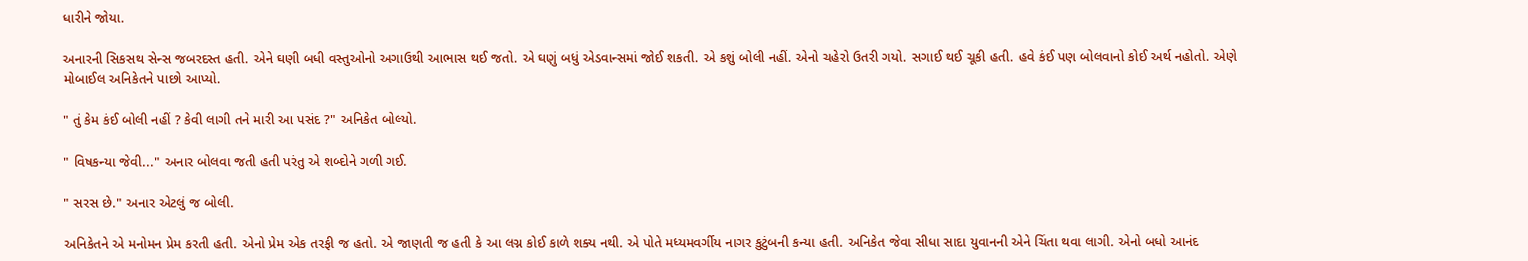ધારીને જોયા.

અનારની સિકસથ સેન્સ જબરદસ્ત હતી. એને ઘણી બધી વસ્તુઓનો અગાઉથી આભાસ થઈ જતો. એ ઘણું બધું એડવાન્સમાં જોઈ શકતી. એ કશું બોલી નહીં. એનો ચહેરો ઉતરી ગયો. સગાઈ થઈ ચૂકી હતી. હવે કંઈ પણ બોલવાનો કોઈ અર્થ નહોતો. એણે મોબાઈલ અનિકેતને પાછો આપ્યો.

" તું કેમ કંઈ બોલી નહીં ? કેવી લાગી તને મારી આ પસંદ ?" અનિકેત બોલ્યો.

" વિષકન્યા જેવી..." અનાર બોલવા જતી હતી પરંતુ એ શબ્દોને ગળી ગઈ.

" સરસ છે." અનાર એટલું જ બોલી.

અનિકેતને એ મનોમન પ્રેમ કરતી હતી. એનો પ્રેમ એક તરફી જ હતો. એ જાણતી જ હતી કે આ લગ્ન કોઈ કાળે શક્ય નથી. એ પોતે મધ્યમવર્ગીય નાગર કુટુંબની કન્યા હતી. અનિકેત જેવા સીધા સાદા યુવાનની એને ચિંતા થવા લાગી. એનો બધો આનંદ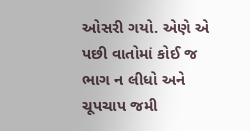ઓસરી ગયો. એણે એ પછી વાતોમાં કોઈ જ ભાગ ન લીધો અને ચૂપચાપ જમી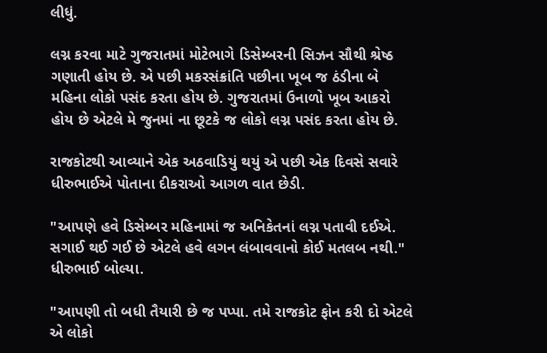લીધું.

લગ્ન કરવા માટે ગુજરાતમાં મોટેભાગે ડિસેમ્બરની સિઝન સૌથી શ્રેષ્ઠ ગણાતી હોય છે. એ પછી મકરસંક્રાંતિ પછીના ખૂબ જ ઠંડીના બે મહિના લોકો પસંદ કરતા હોય છે. ગુજરાતમાં ઉનાળો ખૂબ આકરો હોય છે એટલે મે જુનમાં ના છૂટકે જ લોકો લગ્ન પસંદ કરતા હોય છે.

રાજકોટથી આવ્યાને એક અઠવાડિયું થયું એ પછી એક દિવસે સવારે ધીરુભાઈએ પોતાના દીકરાઓ આગળ વાત છેડી.

"આપણે હવે ડિસેમ્બર મહિનામાં જ અનિકેતનાં લગ્ન પતાવી દઈએ. સગાઈ થઈ ગઈ છે એટલે હવે લગન લંબાવવાનો કોઈ મતલબ નથી." ધીરુભાઈ બોલ્યા.

"આપણી તો બધી તૈયારી છે જ પપ્પા. તમે રાજકોટ ફોન કરી દો એટલે એ લોકો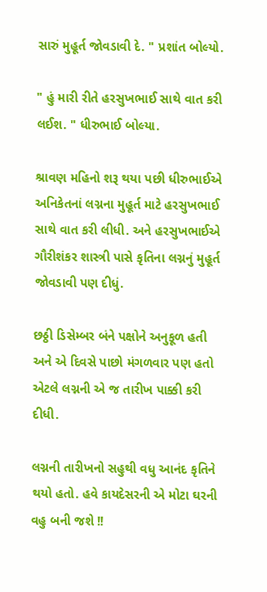સારું મુહૂર્ત જોવડાવી દે. " પ્રશાંત બોલ્યો.

" હું મારી રીતે હરસુખભાઈ સાથે વાત કરી લઈશ. " ધીરુભાઈ બોલ્યા.

શ્રાવણ મહિનો શરૂ થયા પછી ધીરુભાઈએ અનિકેતનાં લગ્નના મુહૂર્ત માટે હરસુખભાઈ સાથે વાત કરી લીધી. અને હરસુખભાઈએ ગૌરીશંકર શાસ્ત્રી પાસે કૃતિના લગ્નનું મુહૂર્ત જોવડાવી પણ દીધું.

છઠ્ઠી ડિસેમ્બર બંને પક્ષોને અનુકૂળ હતી અને એ દિવસે પાછો મંગળવાર પણ હતો એટલે લગ્નની એ જ તારીખ પાક્કી કરી દીધી.

લગ્નની તારીખનો સહુથી વધુ આનંદ કૃતિને થયો હતો. હવે કાયદેસરની એ મોટા ઘરની વહુ બની જશે !!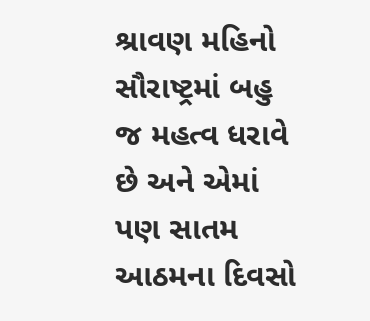શ્રાવણ મહિનો સૌરાષ્ટ્રમાં બહુ જ મહત્વ ધરાવે છે અને એમાં પણ સાતમ આઠમના દિવસો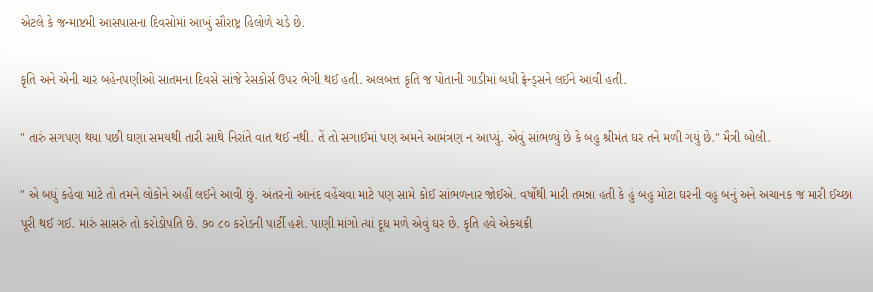એટલે કે જન્માષ્ટમી આસપાસના દિવસોમાં આખું સૌરાષ્ટ્ર હિલોળે ચડે છે.

કૃતિ અને એની ચાર બહેનપણીઓ સાતમના દિવસે સાંજે રેસકોર્સ ઉપર ભેગી થઈ હતી. અલબત્ત કૃતિ જ પોતાની ગાડીમાં બધી ફ્રેન્ડ્સને લઈને આવી હતી.

" તારું સગપણ થયા પછી ઘણા સમયથી તારી સાથે નિરાંતે વાત થઈ નથી. તેં તો સગાઈમાં પણ અમને આમંત્રણ ન આપ્યું. એવું સાંભળ્યું છે કે બહુ શ્રીમંત ઘર તને મળી ગયું છે." મૈત્રી બોલી.

" એ બધું કહેવા માટે તો તમને લોકોને અહીં લઈને આવી છું. અંતરનો આનંદ વહેંચવા માટે પણ સામે કોઈ સાંભળનાર જોઈએ. વર્ષોથી મારી તમન્ના હતી કે હું બહુ મોટા ઘરની વહુ બનું અને અચાનક જ મારી ઈચ્છા પૂરી થઈ ગઈ. મારું સાસરું તો કરોડોપતિ છે. ૭૦ ૮૦ કરોડની પાર્ટી હશે. પાણી માંગો ત્યાં દૂધ મળે એવું ઘર છે. કૃતિ હવે એકચક્રી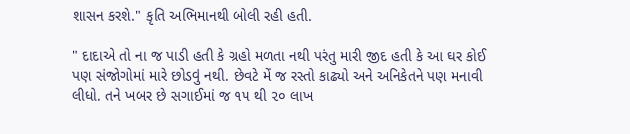શાસન કરશે." કૃતિ અભિમાનથી બોલી રહી હતી.

" દાદાએ તો ના જ પાડી હતી કે ગ્રહો મળતા નથી પરંતુ મારી જીદ હતી કે આ ઘર કોઈ પણ સંજોગોમાં મારે છોડવું નથી. છેવટે મેં જ રસ્તો કાઢ્યો અને અનિકેતને પણ મનાવી લીધો. તને ખબર છે સગાઈમાં જ ૧૫ થી ૨૦ લાખ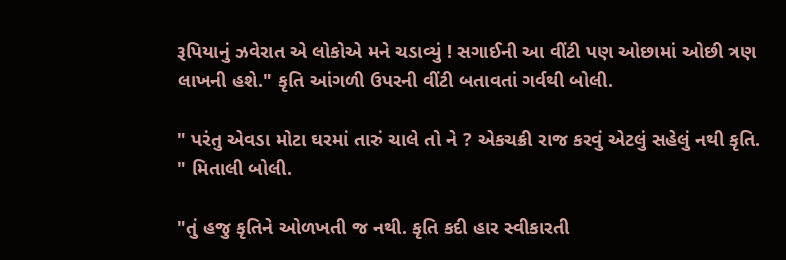રૂપિયાનું ઝવેરાત એ લોકોએ મને ચડાવ્યું ! સગાઈની આ વીંટી પણ ઓછામાં ઓછી ત્રણ લાખની હશે." કૃતિ આંગળી ઉપરની વીંટી બતાવતાં ગર્વથી બોલી.

" પરંતુ એવડા મોટા ઘરમાં તારું ચાલે તો ને ? એકચક્રી રાજ કરવું એટલું સહેલું નથી કૃતિ. " મિતાલી બોલી.

"તું હજુ કૃતિને ઓળખતી જ નથી. કૃતિ કદી હાર સ્વીકારતી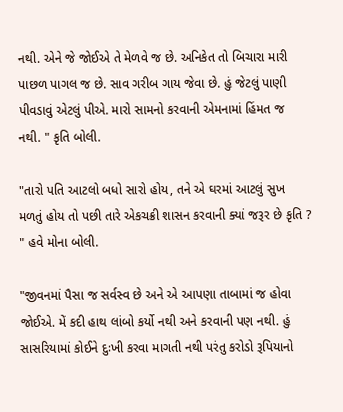નથી. એને જે જોઈએ તે મેળવે જ છે. અનિકેત તો બિચારા મારી પાછળ પાગલ જ છે. સાવ ગરીબ ગાય જેવા છે. હું જેટલું પાણી પીવડાવું એટલું પીએ. મારો સામનો કરવાની એમનામાં હિંમત જ નથી. " કૃતિ બોલી.

"તારો પતિ આટલો બધો સારો હોય, તને એ ઘરમાં આટલું સુખ મળતું હોય તો પછી તારે એકચક્રી શાસન કરવાની ક્યાં જરૂર છે કૃતિ ? " હવે મોના બોલી.

"જીવનમાં પૈસા જ સર્વસ્વ છે અને એ આપણા તાબામાં જ હોવા જોઈએ. મેં કદી હાથ લાંબો કર્યો નથી અને કરવાની પણ નથી. હું સાસરિયામાં કોઈને દુઃખી કરવા માગતી નથી પરંતુ કરોડો રૂપિયાનો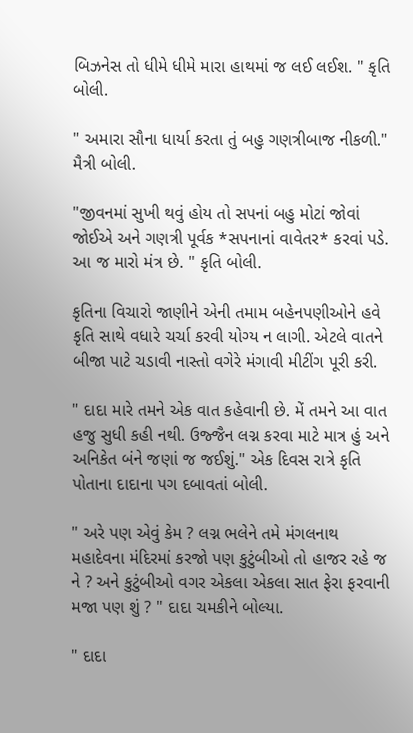બિઝનેસ તો ધીમે ધીમે મારા હાથમાં જ લઈ લઈશ. " કૃતિ બોલી.

" અમારા સૌના ધાર્યા કરતા તું બહુ ગણત્રીબાજ નીકળી." મૈત્રી બોલી.

"જીવનમાં સુખી થવું હોય તો સપનાં બહુ મોટાં જોવાં જોઈએ અને ગણત્રી પૂર્વક *સપનાનાં વાવેતર* કરવાં પડે. આ જ મારો મંત્ર છે. " કૃતિ બોલી.

કૃતિના વિચારો જાણીને એની તમામ બહેનપણીઓને હવે કૃતિ સાથે વધારે ચર્ચા કરવી યોગ્ય ન લાગી. એટલે વાતને બીજા પાટે ચડાવી નાસ્તો વગેરે મંગાવી મીટીંગ પૂરી કરી.

" દાદા મારે તમને એક વાત કહેવાની છે. મેં તમને આ વાત હજુ સુધી કહી નથી. ઉજ્જૈન લગ્ન કરવા માટે માત્ર હું અને અનિકેત બંને જણાં જ જઈશું." એક દિવસ રાત્રે કૃતિ પોતાના દાદાના પગ દબાવતાં બોલી.

" અરે પણ એવું કેમ ? લગ્ન ભલેને તમે મંગલનાથ મહાદેવના મંદિરમાં કરજો પણ કુટુંબીઓ તો હાજર રહે જ ને ? અને કુટુંબીઓ વગર એકલા એકલા સાત ફેરા ફરવાની મજા પણ શું ? " દાદા ચમકીને બોલ્યા.

" દાદા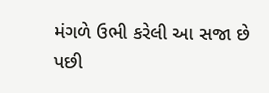મંગળે ઉભી કરેલી આ સજા છે પછી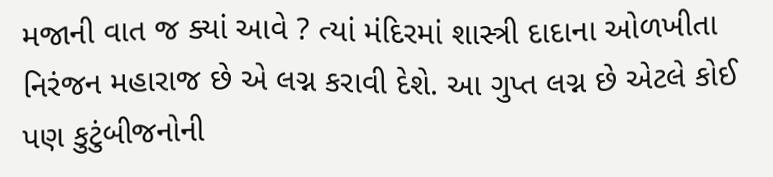મજાની વાત જ ક્યાં આવે ? ત્યાં મંદિરમાં શાસ્ત્રી દાદાના ઓળખીતા નિરંજન મહારાજ છે એ લગ્ન કરાવી દેશે. આ ગુપ્ત લગ્ન છે એટલે કોઈ પણ કુટુંબીજનોની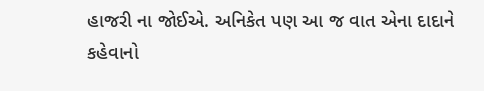હાજરી ના જોઈએ. અનિકેત પણ આ જ વાત એના દાદાને કહેવાનો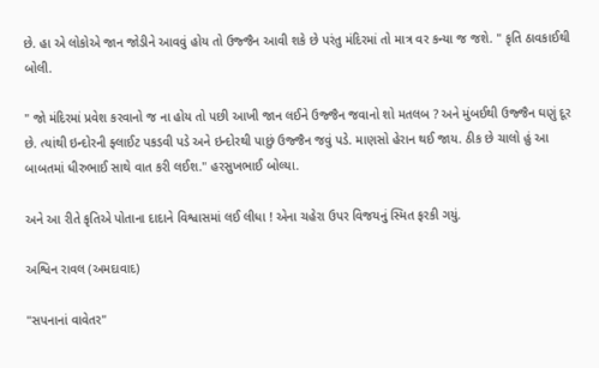છે. હા એ લોકોએ જાન જોડીને આવવું હોય તો ઉજ્જૈન આવી શકે છે પરંતુ મંદિરમાં તો માત્ર વર કન્યા જ જશે. " કૃતિ ઠાવકાઈથી બોલી.

" જો મંદિરમાં પ્રવેશ કરવાનો જ ના હોય તો પછી આખી જાન લઈને ઉજ્જૈન જવાનો શો મતલબ ? અને મુંબઈથી ઉજ્જૈન ઘણું દૂર છે. ત્યાંથી ઇન્દોરની ફ્લાઈટ પકડવી પડે અને ઇન્દોરથી પાછું ઉજ્જૈન જવું પડે. માણસો હેરાન થઈ જાય. ઠીક છે ચાલો હું આ બાબતમાં ધીરુભાઈ સાથે વાત કરી લઈશ." હરસુખભાઈ બોલ્યા.

અને આ રીતે કૃતિએ પોતાના દાદાને વિશ્વાસમાં લઈ લીધા ! એના ચહેરા ઉપર વિજયનું સ્મિત ફરકી ગયું.

અશ્વિન રાવલ (અમદાવાદ)

"સપનાનાં વાવેતર"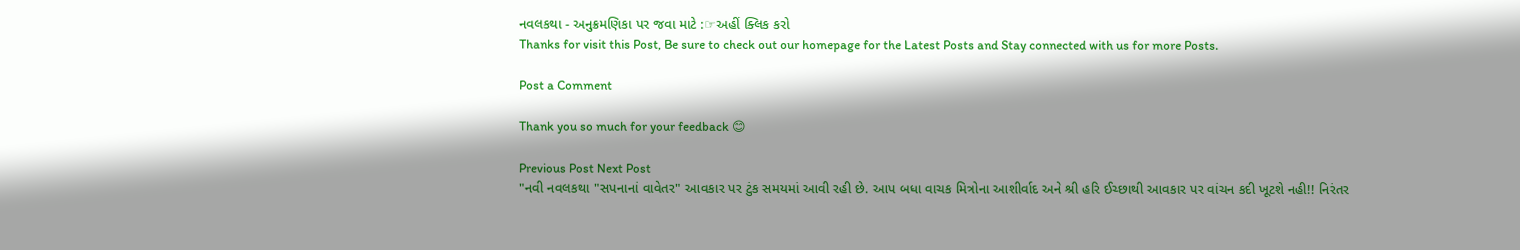નવલકથા - અનુક્રમણિકા પર જવા માટે :☞અહીં ક્લિક કરો
Thanks for visit this Post, Be sure to check out our homepage for the Latest Posts and Stay connected with us for more Posts.

Post a Comment

Thank you so much for your feedback 😊

Previous Post Next Post
"નવી નવલકથા "સપનાનાં વાવેતર" આવકાર પર ટુંક સમયમાં આવી રહી છે. આપ બધા વાચક મિત્રોના આશીર્વાદ અને શ્રી હરિ ઈચ્છાથી આવકાર પર વાંચન કદી ખૂટશે નહી!! નિરંતર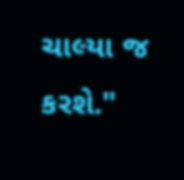ચાલ્યા જ કરશે."